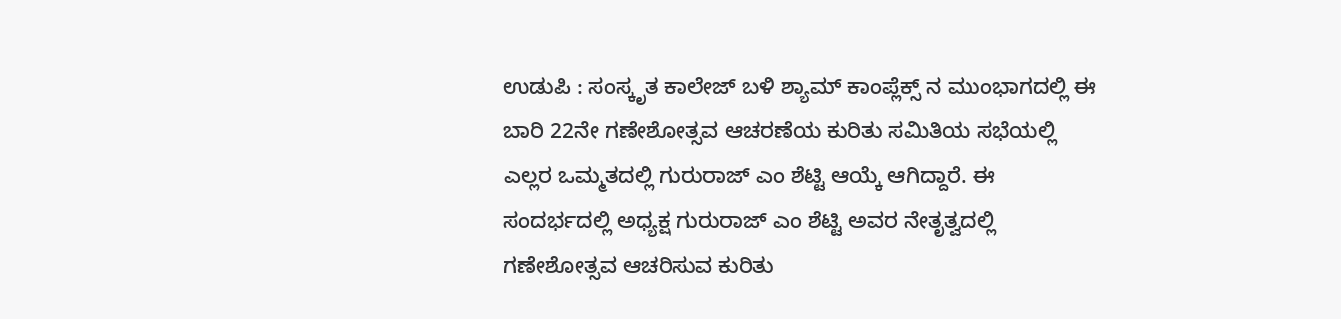ಉಡುಪಿ : ಸಂಸ್ಕೃತ ಕಾಲೇಜ್ ಬಳಿ ಶ್ಯಾಮ್ ಕಾಂಪ್ಲೆಕ್ಸ್ ನ ಮುಂಭಾಗದಲ್ಲಿ ಈ ಬಾರಿ 22ನೇ ಗಣೇಶೋತ್ಸವ ಆಚರಣೆಯ ಕುರಿತು ಸಮಿತಿಯ ಸಭೆಯಲ್ಲಿ ಎಲ್ಲರ ಒಮ್ಮತದಲ್ಲಿ ಗುರುರಾಜ್ ಎಂ ಶೆಟ್ಟಿ ಆಯ್ಕೆ ಆಗಿದ್ದಾರೆ. ಈ ಸಂದರ್ಭದಲ್ಲಿ ಅಧ್ಯಕ್ಷ ಗುರುರಾಜ್ ಎಂ ಶೆಟ್ಟಿ ಅವರ ನೇತೃತ್ವದಲ್ಲಿ ಗಣೇಶೋತ್ಸವ ಆಚರಿಸುವ ಕುರಿತು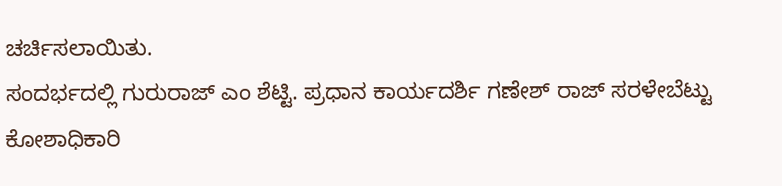ಚರ್ಚಿಸಲಾಯಿತು.
ಸಂದರ್ಭದಲ್ಲಿ ಗುರುರಾಜ್ ಎಂ ಶೆಟ್ಟಿ. ಪ್ರಧಾನ ಕಾರ್ಯದರ್ಶಿ ಗಣೇಶ್ ರಾಜ್ ಸರಳೇಬೆಟ್ಟು ಕೋಶಾಧಿಕಾರಿ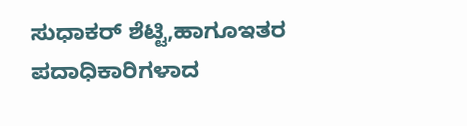ಸುಧಾಕರ್ ಶೆಟ್ಟಿ,ಹಾಗೂಇತರ ಪದಾಧಿಕಾರಿಗಳಾದ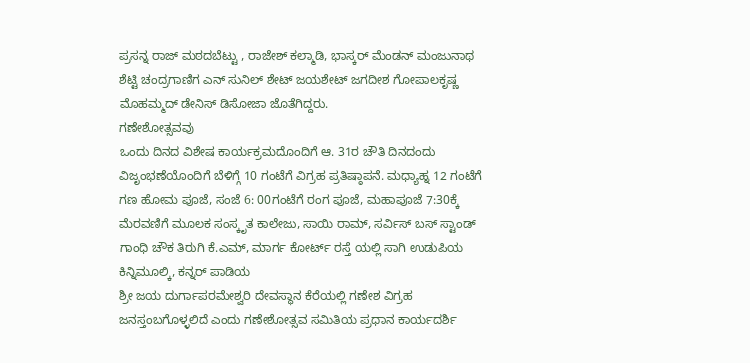ಪ್ರಸನ್ನ ರಾಜ್ ಮಠದಬೆಟ್ಟು , ರಾಜೇಶ್ ಕಲ್ಮಾಡಿ, ಭಾಸ್ಕರ್ ಮೆಂಡನ್ ಮಂಜುನಾಥ ಶೆಟ್ಟಿ ಚಂದ್ರಗಾಣಿಗ ಎನ್ ಸುನಿಲ್ ಶೇಟ್ ಜಯಶೇಟ್ ಜಗದೀಶ ಗೋಪಾಲಕೃಷ್ಣ ಮೊಹಮ್ಮದ್ ಡೇನಿಸ್ ಡಿಸೋಜಾ ಜೊತೆಗಿದ್ದರು.
ಗಣೇಶೋತ್ಸವವು
ಒಂದು ದಿನದ ವಿಶೇಷ ಕಾರ್ಯಕ್ರಮದೊಂದಿಗೆ ಆ. 31ರ ಚೌತಿ ದಿನದಂದು ವಿಜೃಂಭಣೆಯೊಂದಿಗೆ ಬೆಳಿಗ್ಗೆ 10 ಗಂಟೆಗೆ ವಿಗ್ರಹ ಪ್ರತಿಷ್ಠಾಪನೆ. ಮಧ್ಯಾಹ್ನ 12 ಗಂಟೆಗೆ ಗಣ ಹೋಮ ಪೂಜೆ, ಸಂಜೆ 6: 00ಗಂಟೆಗೆ ರಂಗ ಪೂಜೆ, ಮಹಾಪೂಜೆ 7:30ಕ್ಕೆ ಮೆರವಣಿಗೆ ಮೂಲಕ ಸಂಸ್ಕೃತ ಕಾಲೇಜು, ಸಾಯಿ ರಾಮ್, ಸರ್ವಿಸ್ ಬಸ್ ಸ್ಟಾಂಡ್ ಗಾಂಧಿ ಚೌಕ ತಿರುಗಿ ಕೆ.ಎಮ್, ಮಾರ್ಗ ಕೋರ್ಟ್ ರಸ್ತೆ ಯಲ್ಲಿ ಸಾಗಿ ಉಡುಪಿಯ ಕಿನ್ನಿಮೂಲ್ಕಿ, ಕನ್ನರ್ ಪಾಡಿಯ
ಶ್ರೀ ಜಯ ದುರ್ಗಾಪರಮೇಶ್ವರಿ ದೇವಸ್ಥಾನ ಕೆರೆಯಲ್ಲಿ ಗಣೇಶ ವಿಗ್ರಹ ಜನಸ್ತಂಬಗೊಳ್ಳಲಿದೆ ಎಂದು ಗಣೇಶೋತ್ಸವ ಸಮಿತಿಯ ಪ್ರಧಾನ ಕಾರ್ಯದರ್ಶಿ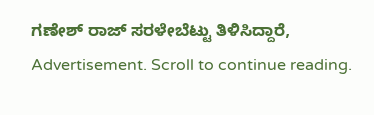ಗಣೇಶ್ ರಾಜ್ ಸರಳೇಬೆಟ್ಟು ತಿಳಿಸಿದ್ದಾರೆ,
Advertisement. Scroll to continue reading.